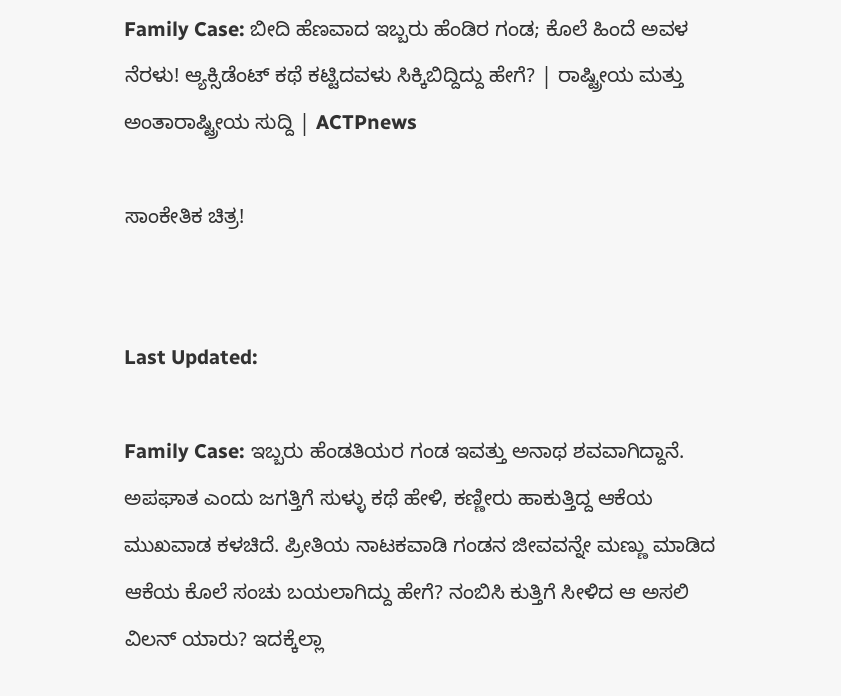Family Case: ಬೀದಿ ಹೆಣವಾದ ಇಬ್ಬರು ಹೆಂಡಿರ ಗಂಡ; ಕೊಲೆ ಹಿಂದೆ ಅವಳ ನೆರಳು! ಆ್ಯಕ್ಸಿಡೆಂಟ್ ಕಥೆ ಕಟ್ಟಿದವಳು ಸಿಕ್ಕಿಬಿದ್ದಿದ್ದು ಹೇಗೆ? | ರಾಷ್ಟ್ರೀಯ ಮತ್ತು ಅಂತಾರಾಷ್ಟ್ರೀಯ ಸುದ್ದಿ | ACTPnews

ಸಾಂಕೇತಿಕ ಚಿತ್ರ!


Last Updated:

Family Case: ಇಬ್ಬರು ಹೆಂಡತಿಯರ ಗಂಡ ಇವತ್ತು ಅನಾಥ ಶವವಾಗಿದ್ದಾನೆ. ಅಪಘಾತ ಎಂದು ಜಗತ್ತಿಗೆ ಸುಳ್ಳು ಕಥೆ ಹೇಳಿ, ಕಣ್ಣೀರು ಹಾಕುತ್ತಿದ್ದ ಆಕೆಯ ಮುಖವಾಡ ಕಳಚಿದೆ. ಪ್ರೀತಿಯ ನಾಟಕವಾಡಿ ಗಂಡನ ಜೀವವನ್ನೇ ಮಣ್ಣು ಮಾಡಿದ ಆಕೆಯ ಕೊಲೆ ಸಂಚು ಬಯಲಾಗಿದ್ದು ಹೇಗೆ? ನಂಬಿಸಿ ಕುತ್ತಿಗೆ ಸೀಳಿದ ಆ ಅಸಲಿ ವಿಲನ್ ಯಾರು? ಇದಕ್ಕೆಲ್ಲಾ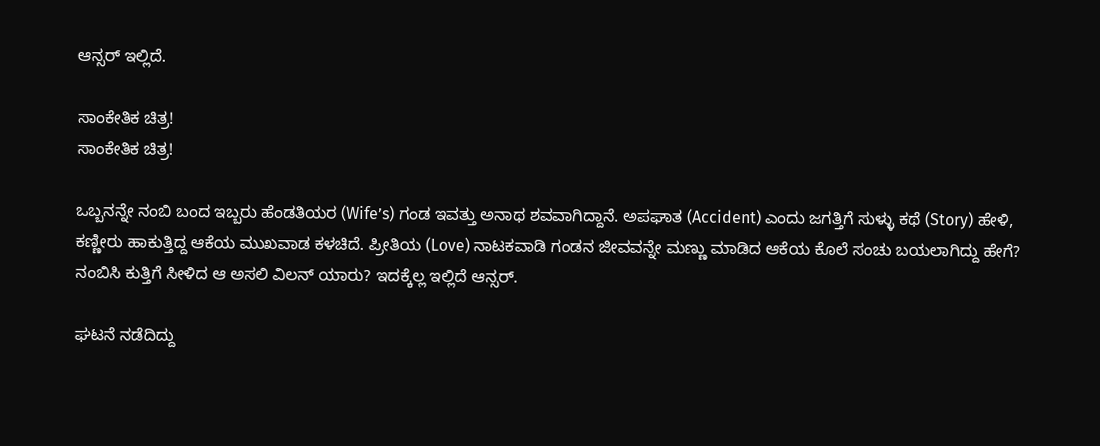ಆನ್ಸರ್ ಇಲ್ಲಿದೆ.

ಸಾಂಕೇತಿಕ ಚಿತ್ರ!
ಸಾಂಕೇತಿಕ ಚಿತ್ರ!

ಒಬ್ಬನನ್ನೇ ನಂಬಿ ಬಂದ ಇಬ್ಬರು ಹೆಂಡತಿಯರ (Wife’s) ಗಂಡ ಇವತ್ತು ಅನಾಥ ಶವವಾಗಿದ್ದಾನೆ. ಅಪಘಾತ (Accident) ಎಂದು ಜಗತ್ತಿಗೆ ಸುಳ್ಳು ಕಥೆ (Story) ಹೇಳಿ, ಕಣ್ಣೀರು ಹಾಕುತ್ತಿದ್ದ ಆಕೆಯ ಮುಖವಾಡ ಕಳಚಿದೆ. ಪ್ರೀತಿಯ (Love) ನಾಟಕವಾಡಿ ಗಂಡನ ಜೀವವನ್ನೇ ಮಣ್ಣು ಮಾಡಿದ ಆಕೆಯ ಕೊಲೆ ಸಂಚು ಬಯಲಾಗಿದ್ದು ಹೇಗೆ? ನಂಬಿಸಿ ಕುತ್ತಿಗೆ ಸೀಳಿದ ಆ ಅಸಲಿ ವಿಲನ್ ಯಾರು? ಇದಕ್ಕೆಲ್ಲ ಇಲ್ಲಿದೆ ಆನ್ಸರ್.

ಘಟನೆ ನಡೆದಿದ್ದು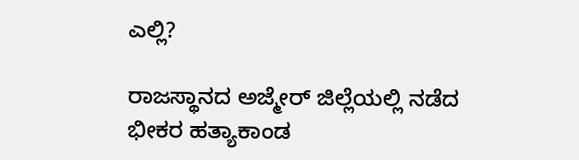ಎಲ್ಲಿ?

ರಾಜಸ್ಥಾನದ ಅಜ್ಮೇರ್ ಜಿಲ್ಲೆಯಲ್ಲಿ ನಡೆದ ಭೀಕರ ಹತ್ಯಾಕಾಂಡ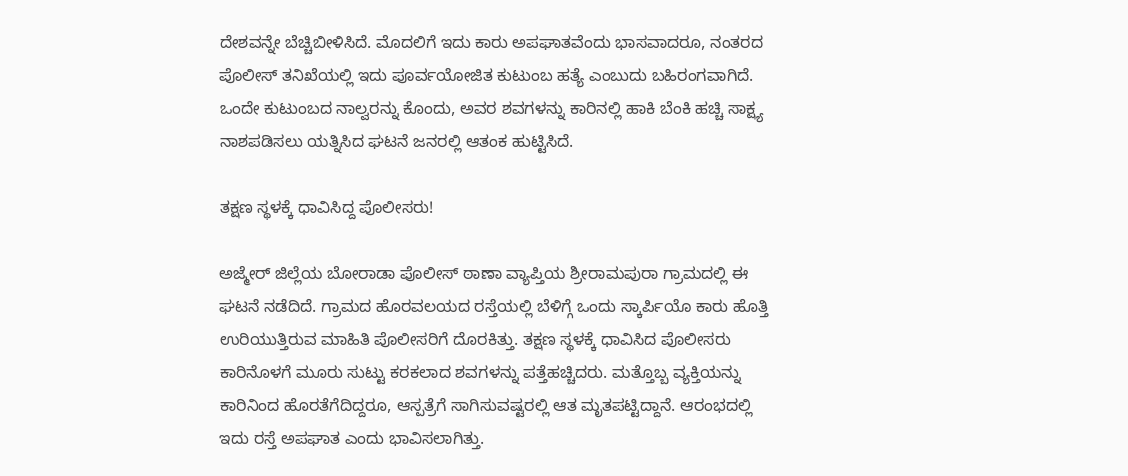ದೇಶವನ್ನೇ ಬೆಚ್ಚಿಬೀಳಿಸಿದೆ. ಮೊದಲಿಗೆ ಇದು ಕಾರು ಅಪಘಾತವೆಂದು ಭಾಸವಾದರೂ, ನಂತರದ ಪೊಲೀಸ್ ತನಿಖೆಯಲ್ಲಿ ಇದು ಪೂರ್ವಯೋಜಿತ ಕುಟುಂಬ ಹತ್ಯೆ ಎಂಬುದು ಬಹಿರಂಗವಾಗಿದೆ. ಒಂದೇ ಕುಟುಂಬದ ನಾಲ್ವರನ್ನು ಕೊಂದು, ಅವರ ಶವಗಳನ್ನು ಕಾರಿನಲ್ಲಿ ಹಾಕಿ ಬೆಂಕಿ ಹಚ್ಚಿ ಸಾಕ್ಷ್ಯ ನಾಶಪಡಿಸಲು ಯತ್ನಿಸಿದ ಘಟನೆ ಜನರಲ್ಲಿ ಆತಂಕ ಹುಟ್ಟಿಸಿದೆ.

ತಕ್ಷಣ ಸ್ಥಳಕ್ಕೆ ಧಾವಿಸಿದ್ದ ಪೊಲೀಸರು!

ಅಜ್ಮೇರ್ ಜಿಲ್ಲೆಯ ಬೋರಾಡಾ ಪೊಲೀಸ್ ಠಾಣಾ ವ್ಯಾಪ್ತಿಯ ಶ್ರೀರಾಮಪುರಾ ಗ್ರಾಮದಲ್ಲಿ ಈ ಘಟನೆ ನಡೆದಿದೆ. ಗ್ರಾಮದ ಹೊರವಲಯದ ರಸ್ತೆಯಲ್ಲಿ ಬೆಳಿಗ್ಗೆ ಒಂದು ಸ್ಕಾರ್ಪಿಯೊ ಕಾರು ಹೊತ್ತಿ ಉರಿಯುತ್ತಿರುವ ಮಾಹಿತಿ ಪೊಲೀಸರಿಗೆ ದೊರಕಿತ್ತು. ತಕ್ಷಣ ಸ್ಥಳಕ್ಕೆ ಧಾವಿಸಿದ ಪೊಲೀಸರು ಕಾರಿನೊಳಗೆ ಮೂರು ಸುಟ್ಟು ಕರಕಲಾದ ಶವಗಳನ್ನು ಪತ್ತೆಹಚ್ಚಿದರು. ಮತ್ತೊಬ್ಬ ವ್ಯಕ್ತಿಯನ್ನು ಕಾರಿನಿಂದ ಹೊರತೆಗೆದಿದ್ದರೂ, ಆಸ್ಪತ್ರೆಗೆ ಸಾಗಿಸುವಷ್ಟರಲ್ಲಿ ಆತ ಮೃತಪಟ್ಟಿದ್ದಾನೆ. ಆರಂಭದಲ್ಲಿ ಇದು ರಸ್ತೆ ಅಪಘಾತ ಎಂದು ಭಾವಿಸಲಾಗಿತ್ತು.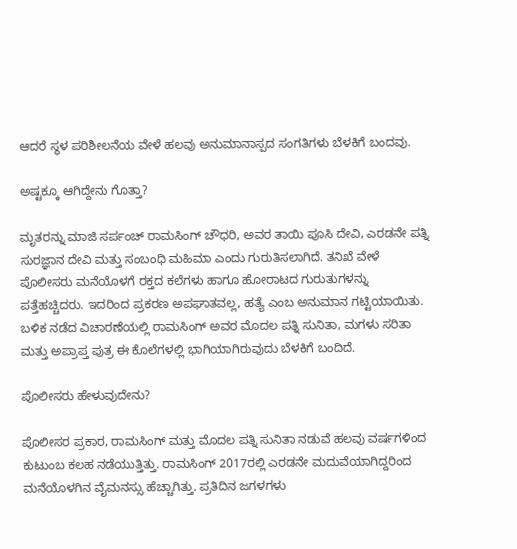ಆದರೆ ಸ್ಥಳ ಪರಿಶೀಲನೆಯ ವೇಳೆ ಹಲವು ಅನುಮಾನಾಸ್ಪದ ಸಂಗತಿಗಳು ಬೆಳಕಿಗೆ ಬಂದವು.

ಅಷ್ಟಕ್ಕೂ ಆಗಿದ್ದೇನು ಗೊತ್ತಾ?

ಮೃತರನ್ನು ಮಾಜಿ ಸರ್ಪಂಚ್ ರಾಮಸಿಂಗ್ ಚೌಧರಿ, ಅವರ ತಾಯಿ ಪೂಸಿ ದೇವಿ, ಎರಡನೇ ಪತ್ನಿ ಸುರಜ್ಞಾನ ದೇವಿ ಮತ್ತು ಸಂಬಂಧಿ ಮಹಿಮಾ ಎಂದು ಗುರುತಿಸಲಾಗಿದೆ. ತನಿಖೆ ವೇಳೆ ಪೊಲೀಸರು ಮನೆಯೊಳಗೆ ರಕ್ತದ ಕಲೆಗಳು ಹಾಗೂ ಹೋರಾಟದ ಗುರುತುಗಳನ್ನು ಪತ್ತೆಹಚ್ಚಿದರು. ಇದರಿಂದ ಪ್ರಕರಣ ಅಪಘಾತವಲ್ಲ, ಹತ್ಯೆ ಎಂಬ ಅನುಮಾನ ಗಟ್ಟಿಯಾಯಿತು. ಬಳಿಕ ನಡೆದ ವಿಚಾರಣೆಯಲ್ಲಿ ರಾಮಸಿಂಗ್ ಅವರ ಮೊದಲ ಪತ್ನಿ ಸುನಿತಾ, ಮಗಳು ಸರಿತಾ ಮತ್ತು ಅಪ್ರಾಪ್ತ ಪುತ್ರ ಈ ಕೊಲೆಗಳಲ್ಲಿ ಭಾಗಿಯಾಗಿರುವುದು ಬೆಳಕಿಗೆ ಬಂದಿದೆ.

ಪೊಲೀಸರು ಹೇಳುವುದೇನು?

ಪೊಲೀಸರ ಪ್ರಕಾರ, ರಾಮಸಿಂಗ್ ಮತ್ತು ಮೊದಲ ಪತ್ನಿ ಸುನಿತಾ ನಡುವೆ ಹಲವು ವರ್ಷಗಳಿಂದ ಕುಟುಂಬ ಕಲಹ ನಡೆಯುತ್ತಿತ್ತು. ರಾಮಸಿಂಗ್ 2017ರಲ್ಲಿ ಎರಡನೇ ಮದುವೆಯಾಗಿದ್ದರಿಂದ ಮನೆಯೊಳಗಿನ ವೈಮನಸ್ಸು ಹೆಚ್ಚಾಗಿತ್ತು. ಪ್ರತಿದಿನ ಜಗಳಗಳು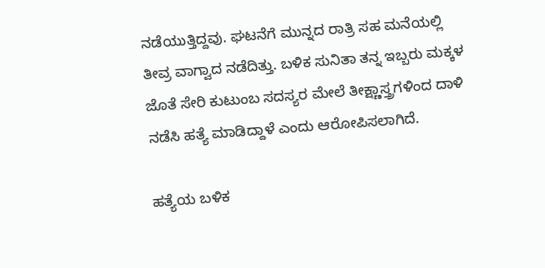ನಡೆಯುತ್ತಿದ್ದವು. ಘಟನೆಗೆ ಮುನ್ನದ ರಾತ್ರಿ ಸಹ ಮನೆಯಲ್ಲಿ ತೀವ್ರ ವಾಗ್ವಾದ ನಡೆದಿತ್ತು. ಬಳಿಕ ಸುನಿತಾ ತನ್ನ ಇಬ್ಬರು ಮಕ್ಕಳ ಜೊತೆ ಸೇರಿ ಕುಟುಂಬ ಸದಸ್ಯರ ಮೇಲೆ ತೀಕ್ಷ್ಣಾಸ್ತ್ರಗಳಿಂದ ದಾಳಿ ನಡೆಸಿ ಹತ್ಯೆ ಮಾಡಿದ್ದಾಳೆ ಎಂದು ಆರೋಪಿಸಲಾಗಿದೆ.

ಹತ್ಯೆಯ ಬಳಿಕ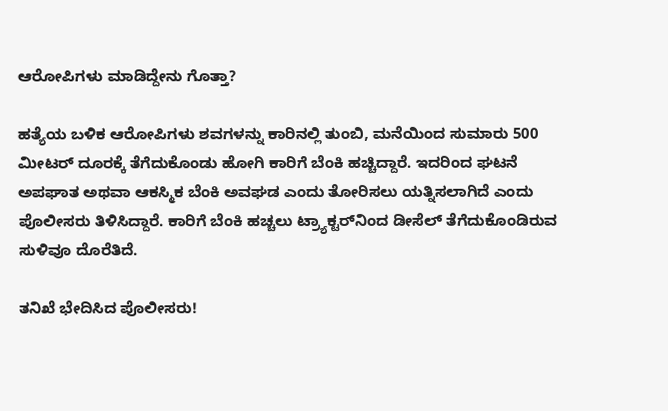ಆರೋಪಿಗಳು ಮಾಡಿದ್ದೇನು ಗೊತ್ತಾ?

ಹತ್ಯೆಯ ಬಳಿಕ ಆರೋಪಿಗಳು ಶವಗಳನ್ನು ಕಾರಿನಲ್ಲಿ ತುಂಬಿ, ಮನೆಯಿಂದ ಸುಮಾರು 500 ಮೀಟರ್ ದೂರಕ್ಕೆ ತೆಗೆದುಕೊಂಡು ಹೋಗಿ ಕಾರಿಗೆ ಬೆಂಕಿ ಹಚ್ಚಿದ್ದಾರೆ. ಇದರಿಂದ ಘಟನೆ ಅಪಘಾತ ಅಥವಾ ಆಕಸ್ಮಿಕ ಬೆಂಕಿ ಅವಘಡ ಎಂದು ತೋರಿಸಲು ಯತ್ನಿಸಲಾಗಿದೆ ಎಂದು ಪೊಲೀಸರು ತಿಳಿಸಿದ್ದಾರೆ. ಕಾರಿಗೆ ಬೆಂಕಿ ಹಚ್ಚಲು ಟ್ರ್ಯಾಕ್ಟರ್‌ನಿಂದ ಡೀಸೆಲ್ ತೆಗೆದುಕೊಂಡಿರುವ ಸುಳಿವೂ ದೊರೆತಿದೆ.

ತನಿಖೆ ಭೇದಿಸಿದ ಪೊಲೀಸರು!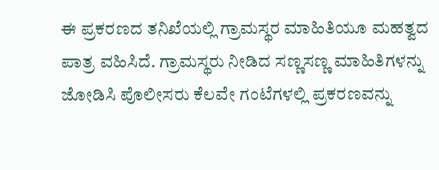ಈ ಪ್ರಕರಣದ ತನಿಖೆಯಲ್ಲಿ ಗ್ರಾಮಸ್ಥರ ಮಾಹಿತಿಯೂ ಮಹತ್ವದ ಪಾತ್ರ ವಹಿಸಿದೆ. ಗ್ರಾಮಸ್ಥರು ನೀಡಿದ ಸಣ್ಣಸಣ್ಣ ಮಾಹಿತಿಗಳನ್ನು ಜೋಡಿಸಿ ಪೊಲೀಸರು ಕೆಲವೇ ಗಂಟೆಗಳಲ್ಲಿ ಪ್ರಕರಣವನ್ನು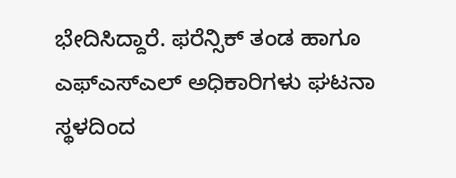ಭೇದಿಸಿದ್ದಾರೆ. ಫರೆನ್ಸಿಕ್ ತಂಡ ಹಾಗೂ ಎಫ್‌ಎಸ್‌ಎಲ್ ಅಧಿಕಾರಿಗಳು ಘಟನಾ ಸ್ಥಳದಿಂದ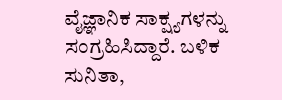ವೈಜ್ಞಾನಿಕ ಸಾಕ್ಷ್ಯಗಳನ್ನು ಸಂಗ್ರಹಿಸಿದ್ದಾರೆ. ಬಳಿಕ ಸುನಿತಾ,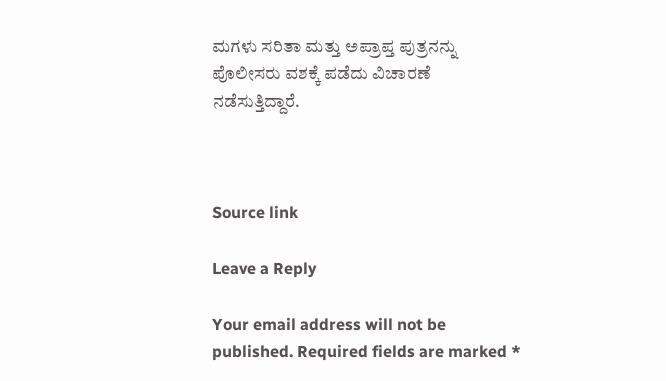ಮಗಳು ಸರಿತಾ ಮತ್ತು ಅಪ್ರಾಪ್ತ ಪುತ್ರನನ್ನು ಪೊಲೀಸರು ವಶಕ್ಕೆ ಪಡೆದು ವಿಚಾರಣೆ ನಡೆಸುತ್ತಿದ್ದಾರೆ.



Source link

Leave a Reply

Your email address will not be published. Required fields are marked *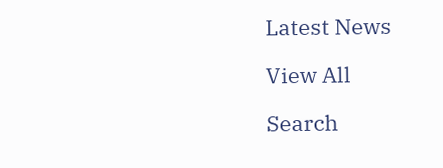Latest News

View All

Search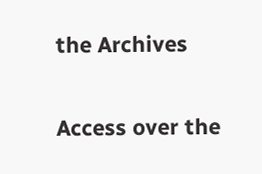the Archives

Access over the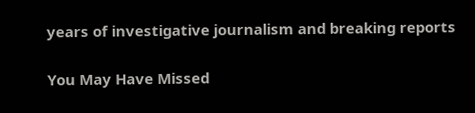years of investigative journalism and breaking reports

You May Have Missed